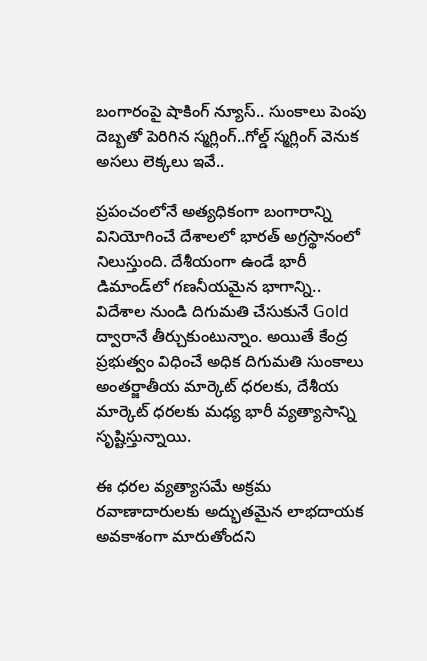బంగారంపై షాకింగ్ న్యూస్.. సుంకాలు పెంపు దెబ్బతో పెరిగిన స్మగ్లింగ్..గోల్డ్ స్మగ్లింగ్ వెనుక అసలు లెక్కలు ఇవే..

ప్రపంచంలోనే అత్యధికంగా బంగారాన్ని వినియోగించే దేశాలలో భారత్ అగ్రస్థానంలో నిలుస్తుంది. దేశీయంగా ఉండే భారీ డిమాండ్‌లో గణనీయమైన భాగాన్ని.. విదేశాల నుండి దిగుమతి చేసుకునే Gold ద్వారానే తీర్చుకుంటున్నాం. అయితే కేంద్ర ప్రభుత్వం విధించే అధిక దిగుమతి సుంకాలు అంతర్జాతీయ మార్కెట్ ధరలకు, దేశీయ మార్కెట్ ధరలకు మధ్య భారీ వ్యత్యాసాన్ని సృష్టిస్తున్నాయి.

ఈ ధరల వ్యత్యాసమే అక్రమ రవాణాదారులకు అద్భుతమైన లాభదాయక అవకాశంగా మారుతోందని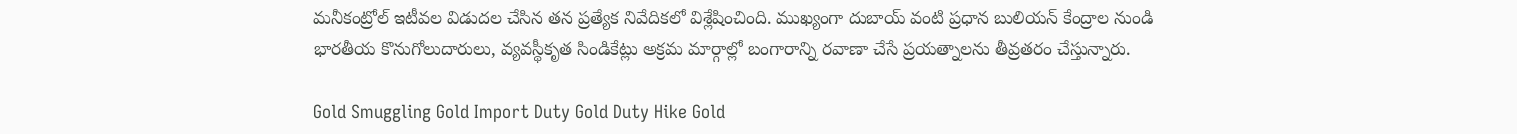మనీకంట్రోల్ ఇటీవల విడుదల చేసిన తన ప్రత్యేక నివేదికలో విశ్లేషించింది. ముఖ్యంగా దుబాయ్ వంటి ప్రధాన బులియన్ కేంద్రాల నుండి భారతీయ కొనుగోలుదారులు, వ్యవస్థీకృత సిండికేట్లు అక్రమ మార్గాల్లో బంగారాన్ని రవాణా చేసే ప్రయత్నాలను తీవ్రతరం చేస్తున్నారు.

Gold Smuggling Gold Import Duty Gold Duty Hike Gold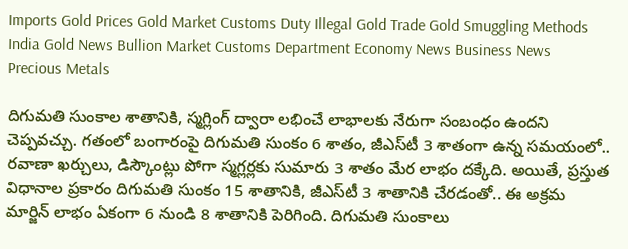Imports Gold Prices Gold Market Customs Duty Illegal Gold Trade Gold Smuggling Methods India Gold News Bullion Market Customs Department Economy News Business News Precious Metals

దిగుమతి సుంకాల శాతానికి, స్మగ్లింగ్ ద్వారా లభించే లాభాలకు నేరుగా సంబంధం ఉందని చెప్పవచ్చు. గతంలో బంగారంపై దిగుమతి సుంకం 6 శాతం, జీఎస్‌టీ 3 శాతంగా ఉన్న సమయంలో.. రవాణా ఖర్చులు, డిస్కౌంట్లు పోగా స్మగ్లర్లకు సుమారు 3 శాతం మేర లాభం దక్కేది. అయితే, ప్రస్తుత విధానాల ప్రకారం దిగుమతి సుంకం 15 శాతానికి, జీఎస్‌టీ 3 శాతానికి చేరడంతో.. ఈ అక్రమ మార్జిన్ లాభం ఏకంగా 6 నుండి 8 శాతానికి పెరిగింది. దిగుమతి సుంకాలు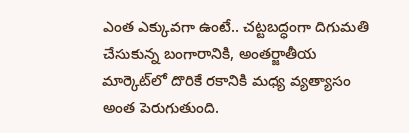ఎంత ఎక్కువగా ఉంటే.. చట్టబద్ధంగా దిగుమతి చేసుకున్న బంగారానికి, అంతర్జాతీయ మార్కెట్‌లో దొరికే రకానికి మధ్య వ్యత్యాసం అంత పెరుగుతుంది.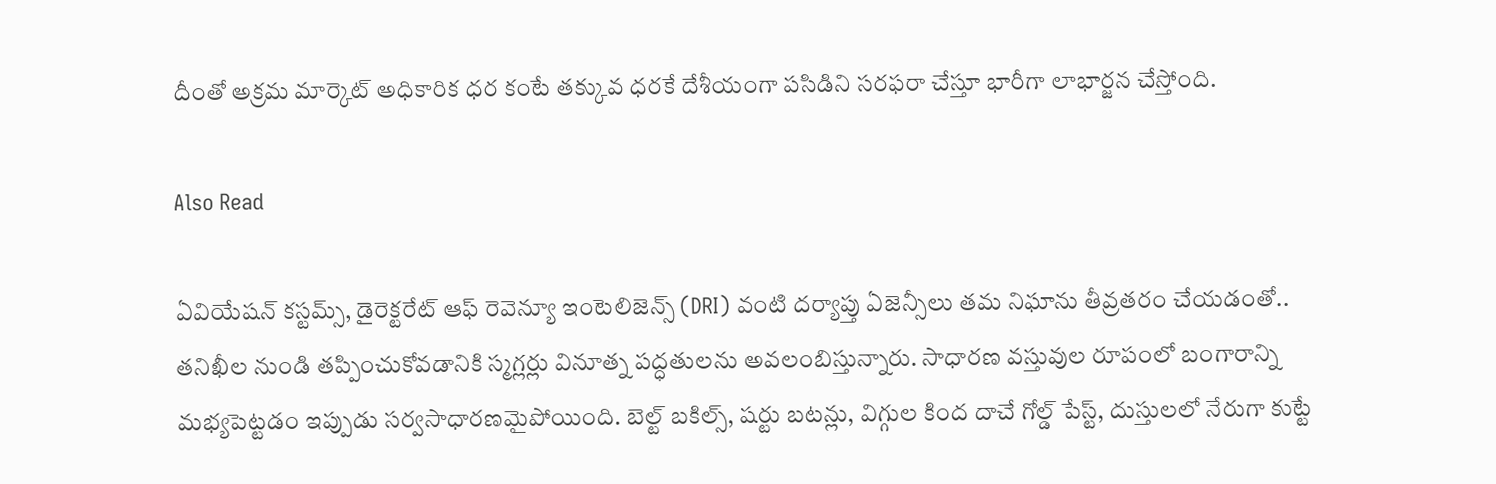దీంతో అక్రమ మార్కెట్ అధికారిక ధర కంటే తక్కువ ధరకే దేశీయంగా పసిడిని సరఫరా చేస్తూ భారీగా లాభార్జన చేస్తోంది.

Also Read

ఏవియేషన్ కస్టమ్స్, డైరెక్టరేట్ ఆఫ్ రెవెన్యూ ఇంటెలిజెన్స్ (DRI) వంటి దర్యాప్తు ఏజెన్సీలు తమ నిఘాను తీవ్రతరం చేయడంతో.. తనిఖీల నుండి తప్పించుకోవడానికి స్మగ్లర్లు వినూత్న పద్ధతులను అవలంబిస్తున్నారు. సాధారణ వస్తువుల రూపంలో బంగారాన్ని మభ్యపెట్టడం ఇప్పుడు సర్వసాధారణమైపోయింది. బెల్ట్ బకిల్స్, షర్టు బటన్లు, విగ్గుల కింద దాచే గోల్డ్ పేస్ట్, దుస్తులలో నేరుగా కుట్టే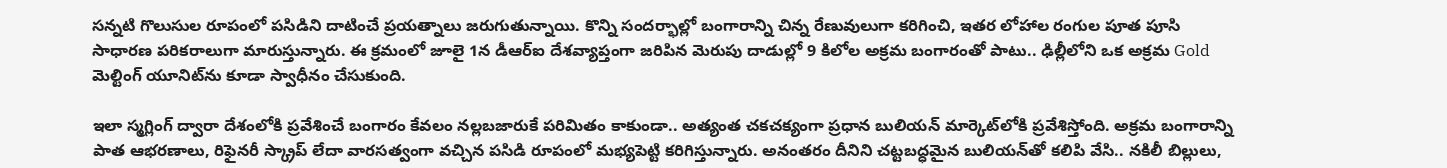సన్నటి గొలుసుల రూపంలో పసిడిని దాటించే ప్రయత్నాలు జరుగుతున్నాయి. కొన్ని సందర్భాల్లో బంగారాన్ని చిన్న రేణువులుగా కరిగించి, ఇతర లోహాల రంగుల పూత పూసి సాధారణ పరికరాలుగా మారుస్తున్నారు. ఈ క్రమంలో జూలై 1న డీఆర్ఐ దేశవ్యాప్తంగా జరిపిన మెరుపు దాడుల్లో 9 కిలోల అక్రమ బంగారంతో పాటు.. ఢిల్లీలోని ఒక అక్రమ Gold మెల్టింగ్ యూనిట్‌ను కూడా స్వాధీనం చేసుకుంది.

ఇలా స్మగ్లింగ్ ద్వారా దేశంలోకి ప్రవేశించే బంగారం కేవలం నల్లబజారుకే పరిమితం కాకుండా.. అత్యంత చకచక్యంగా ప్రధాన బులియన్ మార్కెట్‌లోకి ప్రవేశిస్తోంది. అక్రమ బంగారాన్ని పాత ఆభరణాలు, రిఫైనరీ స్క్రాప్ లేదా వారసత్వంగా వచ్చిన పసిడి రూపంలో మభ్యపెట్టి కరిగిస్తున్నారు. అనంతరం దీనిని చట్టబద్ధమైన బులియన్‌తో కలిపి వేసి.. నకిలీ బిల్లులు,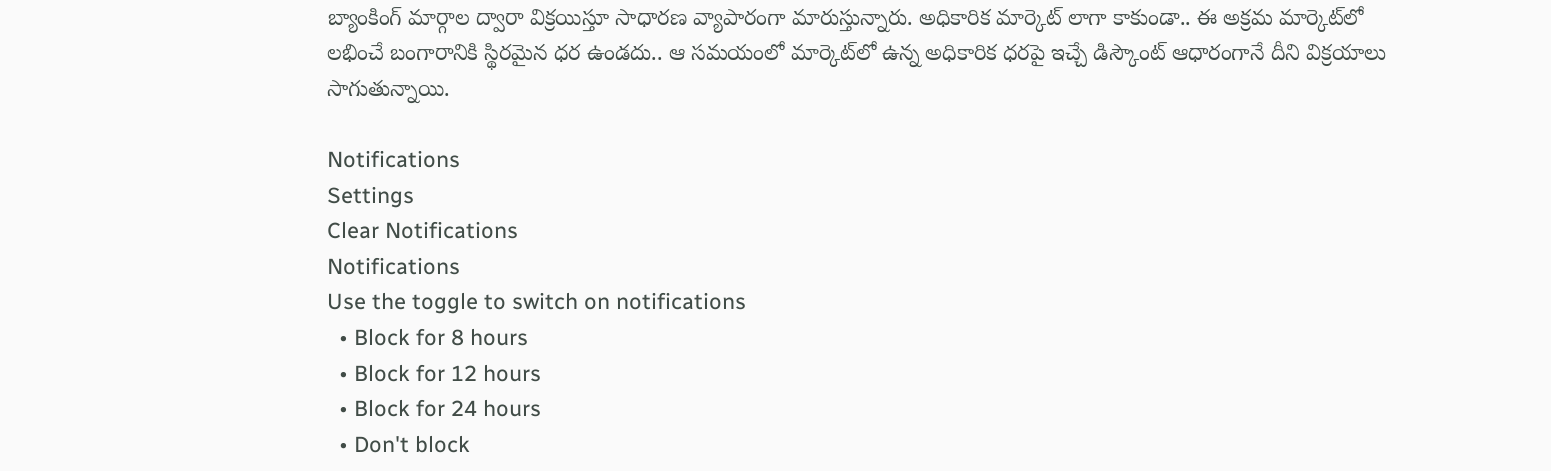బ్యాంకింగ్ మార్గాల ద్వారా విక్రయిస్తూ సాధారణ వ్యాపారంగా మారుస్తున్నారు. అధికారిక మార్కెట్ లాగా కాకుండా.. ఈ అక్రమ మార్కెట్‌లో లభించే బంగారానికి స్థిరమైన ధర ఉండదు.. ఆ సమయంలో మార్కెట్‌లో ఉన్న అధికారిక ధరపై ఇచ్చే డిస్కౌంట్ ఆధారంగానే దీని విక్రయాలు సాగుతున్నాయి.

Notifications
Settings
Clear Notifications
Notifications
Use the toggle to switch on notifications
  • Block for 8 hours
  • Block for 12 hours
  • Block for 24 hours
  • Don't block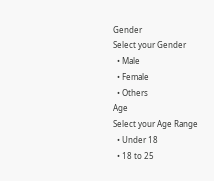Gender
Select your Gender
  • Male
  • Female
  • Others
Age
Select your Age Range
  • Under 18
  • 18 to 25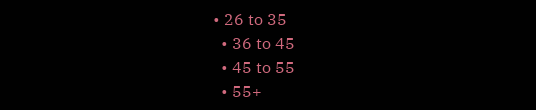• 26 to 35
  • 36 to 45
  • 45 to 55
  • 55+